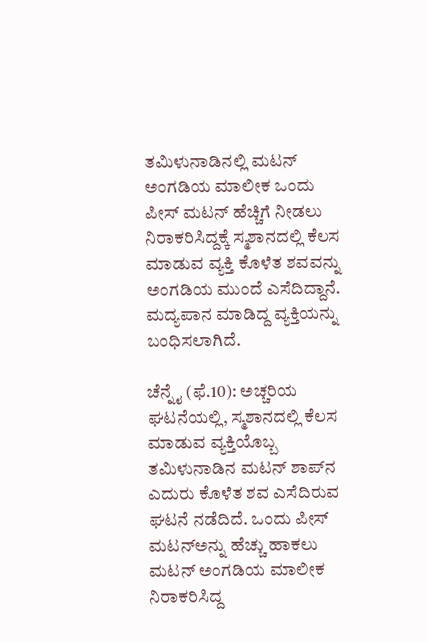ತಮಿಳುನಾಡಿನಲ್ಲಿ ಮಟನ್ ಅಂಗಡಿಯ ಮಾಲೀಕ ಒಂದು ಪೀಸ್ ಮಟನ್ ಹೆಚ್ಚಿಗೆ ನೀಡಲು ನಿರಾಕರಿಸಿದ್ದಕ್ಕೆ ಸ್ಮಶಾನದಲ್ಲಿ ಕೆಲಸ ಮಾಡುವ ವ್ಯಕ್ತಿ ಕೊಳೆತ ಶವವನ್ನು ಅಂಗಡಿಯ ಮುಂದೆ ಎಸೆದಿದ್ದಾನೆ. ಮದ್ಯಪಾನ ಮಾಡಿದ್ದ ವ್ಯಕ್ತಿಯನ್ನು ಬಂಧಿಸಲಾಗಿದೆ.

ಚೆನ್ನೈ (ಫೆ.10): ಅಚ್ಚರಿಯ ಘಟನೆಯಲ್ಲಿ, ಸ್ಮಶಾನದಲ್ಲಿ ಕೆಲಸ ಮಾಡುವ ವ್ಯಕ್ತಿಯೊಬ್ಬ ತಮಿಳುನಾಡಿನ ಮಟನ್‌ ಶಾಪ್‌ನ ಎದುರು ಕೊಳೆತ ಶವ ಎಸೆದಿರುವ ಘಟನೆ ನಡೆದಿದೆ. ಒಂದು ಪೀಸ್‌ ಮಟನ್‌ಅನ್ನು ಹೆಚ್ಚು ಹಾಕಲು ಮಟನ್‌ ಅಂಗಡಿಯ ಮಾಲೀಕ ನಿರಾಕರಿಸಿದ್ದ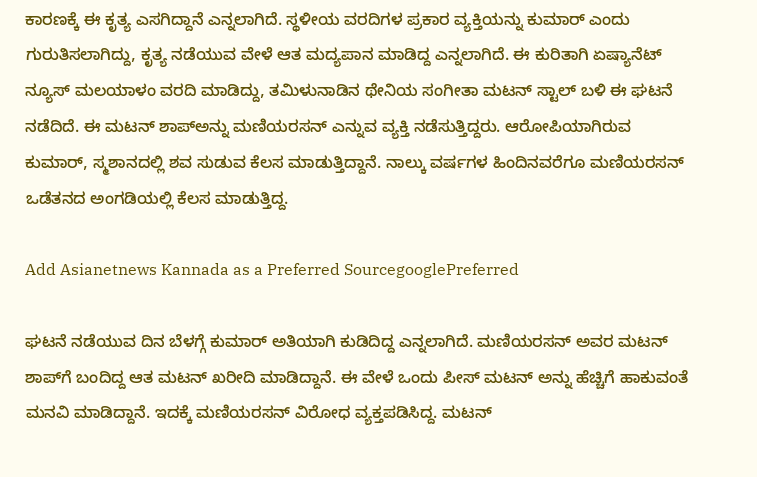ಕಾರಣಕ್ಕೆ ಈ ಕೃತ್ಯ ಎಸಗಿದ್ದಾನೆ ಎನ್ನಲಾಗಿದೆ. ಸ್ಥಳೀಯ ವರದಿಗಳ ಪ್ರಕಾರ ವ್ಯಕ್ತಿಯನ್ನು ಕುಮಾರ್‌ ಎಂದು ಗುರುತಿಸಲಾಗಿದ್ದು, ಕೃತ್ಯ ನಡೆಯುವ ವೇಳೆ ಆತ ಮದ್ಯಪಾನ ಮಾಡಿದ್ದ ಎನ್ನಲಾಗಿದೆ. ಈ ಕುರಿತಾಗಿ ಏಷ್ಯಾನೆಟ್‌ ನ್ಯೂಸ್‌ ಮಲಯಾಳಂ ವರದಿ ಮಾಡಿದ್ದು, ತಮಿಳುನಾಡಿನ ಥೇನಿಯ ಸಂಗೀತಾ ಮಟನ್‌ ಸ್ಟಾಲ್‌ ಬಳಿ ಈ ಘಟನೆ ನಡೆದಿದೆ. ಈ ಮಟನ್‌ ಶಾಪ್‌ಅನ್ನು ಮಣಿಯರಸನ್ ಎನ್ನುವ ವ್ಯಕ್ತಿ ನಡೆಸುತ್ತಿದ್ದರು. ಆರೋಪಿಯಾಗಿರುವ ಕುಮಾರ್‌, ಸ್ಮಶಾನದಲ್ಲಿ ಶವ ಸುಡುವ ಕೆಲಸ ಮಾಡುತ್ತಿದ್ದಾನೆ. ನಾಲ್ಕು ವರ್ಷಗಳ ಹಿಂದಿನವರೆಗೂ ಮಣಿಯರಸನ್ ಒಡೆತನದ ಅಂಗಡಿಯಲ್ಲಿ ಕೆಲಸ ಮಾಡುತ್ತಿದ್ದ.

Add Asianetnews Kannada as a Preferred SourcegooglePreferred

ಘಟನೆ ನಡೆಯುವ ದಿನ ಬೆಳಗ್ಗೆ ಕುಮಾರ್‌ ಅತಿಯಾಗಿ ಕುಡಿದಿದ್ದ ಎನ್ನಲಾಗಿದೆ. ಮಣಿಯರಸನ್‌ ಅವರ ಮಟನ್‌ ಶಾಪ್‌ಗೆ ಬಂದಿದ್ದ ಆತ ಮಟನ್‌ ಖರೀದಿ ಮಾಡಿದ್ದಾನೆ. ಈ ವೇಳೆ ಒಂದು ಪೀಸ್ ಮಟನ್‌ ಅನ್ನು ಹೆಚ್ಚಿಗೆ ಹಾಕುವಂತೆ ಮನವಿ ಮಾಡಿದ್ದಾನೆ. ಇದಕ್ಕೆ ಮಣಿಯರಸನ್‌ ವಿರೋಧ ವ್ಯಕ್ತಪಡಿಸಿದ್ದ. ಮಟನ್‌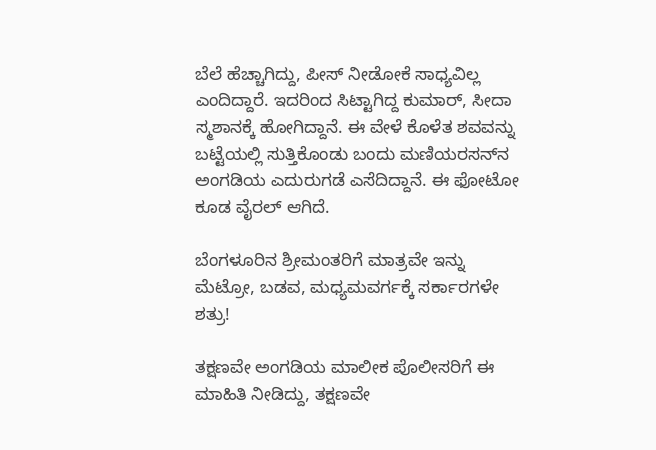ಬೆಲೆ ಹೆಚ್ಚಾಗಿದ್ದು, ಪೀಸ್‌ ನೀಡೋಕೆ ಸಾಧ್ಯವಿಲ್ಲ ಎಂದಿದ್ದಾರೆ. ಇದರಿಂದ ಸಿಟ್ಟಾಗಿದ್ದ ಕುಮಾರ್‌, ಸೀದಾ ಸ್ಮಶಾನಕ್ಕೆ ಹೋಗಿದ್ದಾನೆ. ಈ ವೇಳೆ ಕೊಳೆತ ಶವವನ್ನು ಬಟ್ಟೆಯಲ್ಲಿ ಸುತ್ತಿಕೊಂಡು ಬಂದು ಮಣಿಯರಸನ್‌ನ ಅಂಗಡಿಯ ಎದುರುಗಡೆ ಎಸೆದಿದ್ದಾನೆ. ಈ ಫೋಟೋ ಕೂಡ ವೈರಲ್‌ ಆಗಿದೆ.

ಬೆಂಗಳೂರಿನ ಶ್ರೀಮಂತರಿಗೆ ಮಾತ್ರವೇ ಇನ್ನು ಮೆಟ್ರೋ, ಬಡವ, ಮಧ್ಯಮವರ್ಗಕ್ಕೆ ಸರ್ಕಾರಗಳೇ ಶತ್ರು!

ತಕ್ಷಣವೇ ಅಂಗಡಿಯ ಮಾಲೀಕ ಪೊಲೀಸರಿಗೆ ಈ ಮಾಹಿತಿ ನೀಡಿದ್ದು, ತಕ್ಷಣವೇ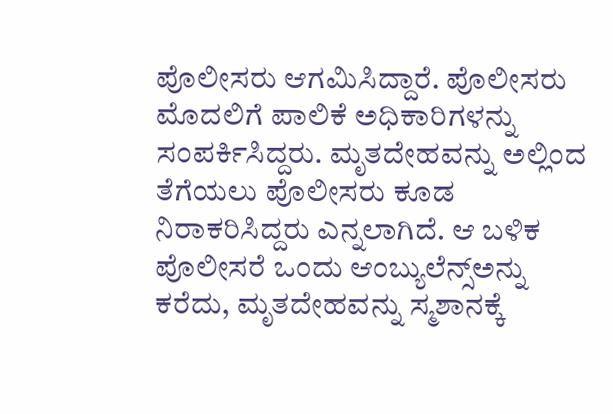ಪೊಲೀಸರು ಆಗಮಿಸಿದ್ದಾರೆ. ಪೊಲೀಸರು ಮೊದಲಿಗೆ ಪಾಲಿಕೆ ಅಧಿಕಾರಿಗಳನ್ನು ಸಂಪರ್ಕಿಸಿದ್ದರು. ಮೃತದೇಹವನ್ನು ಅಲ್ಲಿಂದ ತೆಗೆಯಲು ಪೊಲೀಸರು ಕೂಡ ನಿರಾಕರಿಸಿದ್ದರು ಎನ್ನಲಾಗಿದೆ. ಆ ಬಳಿಕ ಪೊಲೀಸರೆ ಒಂದು ಆಂಬ್ಯುಲೆನ್ಸ್‌ಅನ್ನು ಕರೆದು, ಮೃತದೇಹವನ್ನು ಸ್ಮಶಾನಕ್ಕೆ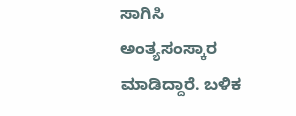ಸಾಗಿಸಿ ಅಂತ್ಯಸಂಸ್ಕಾರ ಮಾಡಿದ್ದಾರೆ. ಬಳಿಕ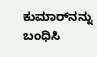ಕುಮಾರ್‌ನನ್ನು ಬಂಧಿಸಿ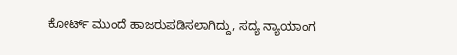ಕೋರ್ಟ್‌ ಮುಂದೆ ಹಾಜರುಪಡಿಸಲಾಗಿದ್ದು, ಸದ್ಯ ನ್ಯಾಯಾಂಗ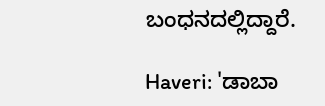ಬಂಧನದಲ್ಲಿದ್ದಾರೆ.

Haveri: 'ಡಾಬಾ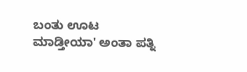ಬಂತು ಊಟ ಮಾಡ್ತೀಯಾ' ಅಂತಾ ಪತ್ನಿ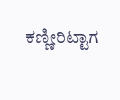ಕಣ್ಣೀರಿಟ್ಟಾಗ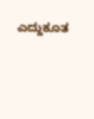ಎದ್ದುಕೂತ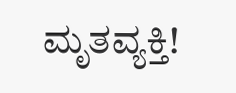ಮೃತವ್ಯಕ್ತಿ!